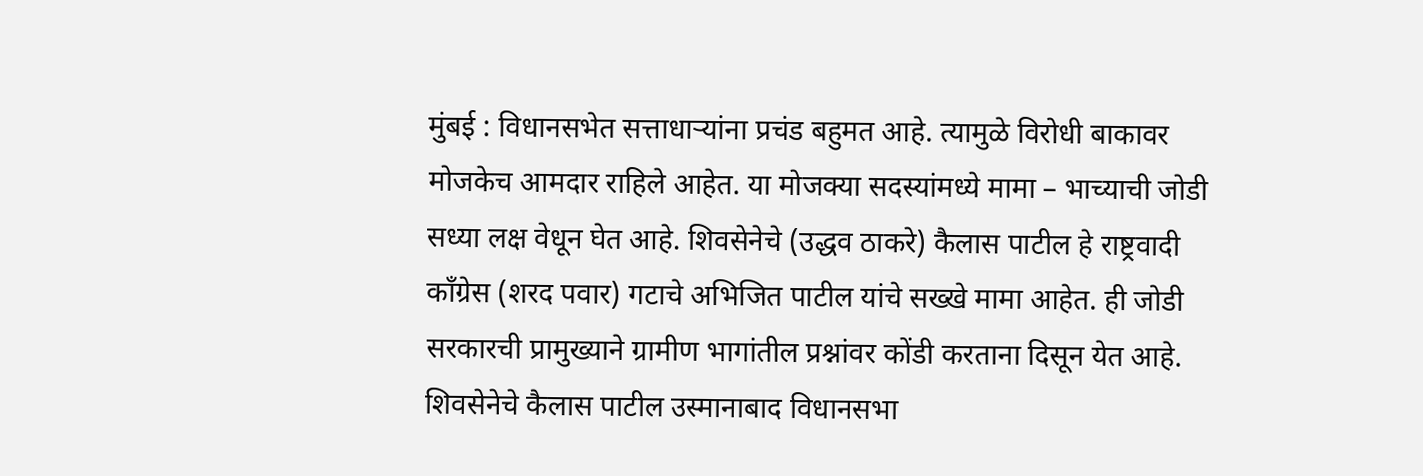मुंबई : विधानसभेत सत्ताधाऱ्यांना प्रचंड बहुमत आहे. त्यामुळे विरोधी बाकावर मोजकेच आमदार राहिले आहेत. या मोजक्या सदस्यांमध्ये मामा – भाच्याची जोडी सध्या लक्ष वेधून घेत आहे. शिवसेनेचे (उद्धव ठाकरे) कैलास पाटील हे राष्ट्रवादी काँग्रेस (शरद पवार) गटाचे अभिजित पाटील यांचे सख्खे मामा आहेत. ही जोडी सरकारची प्रामुख्याने ग्रामीण भागांतील प्रश्नांवर कोंडी करताना दिसून येत आहे. शिवसेनेचे कैलास पाटील उस्मानाबाद विधानसभा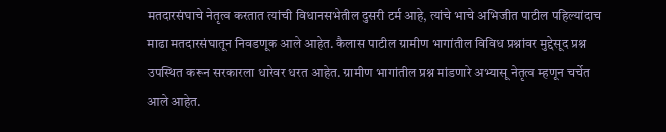मतदारसंघाचे नेतृत्व करतात त्यांची विधानसभेतील दुसरी टर्म आहे, त्यांचे भाचे अभिजीत पाटील पहिल्यांदाच माढा मतदारसंघातून निवडणूक आले आहेत. कैलास पाटील ग्रामीण भागांतील विविध प्रश्नांवर मुद्देसूद प्रश्न उपस्थित करून सरकारला धारेवर धरत आहेत. ग्रामीण भागांतील प्रश्न मांडणारे अभ्यासू नेतृत्व म्हणून चर्चेत आले आहेत.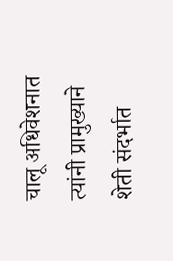चालू अधिवेशनात त्यांनी प्रामुख्याने शेती संदर्भात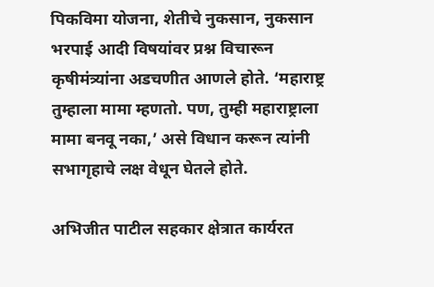पिकविमा योजना, शेतीचे नुकसान, नुकसान भरपाई आदी विषयांवर प्रश्न विचारून कृषीमंत्र्यांना अडचणीत आणले होते. ‘महाराष्ट्र तुम्हाला मामा म्हणतो. पण, तुम्ही महाराष्ट्राला मामा बनवू नका,’ असे विधान करून त्यांनी सभागृहाचे लक्ष वेधून घेतले होते.

अभिजीत पाटील सहकार क्षेत्रात कार्यरत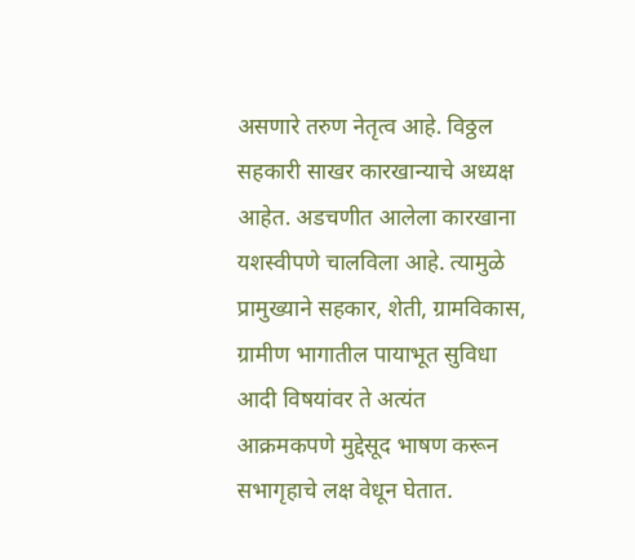असणारे तरुण नेतृत्व आहे. विठ्ठल सहकारी साखर कारखान्याचे अध्यक्ष आहेत. अडचणीत आलेला कारखाना यशस्वीपणे चालविला आहे. त्यामुळे प्रामुख्याने सहकार, शेती, ग्रामविकास, ग्रामीण भागातील पायाभूत सुविधा आदी विषयांवर ते अत्यंत आक्रमकपणे मुद्देसूद भाषण करून सभागृहाचे लक्ष वेधून घेतात.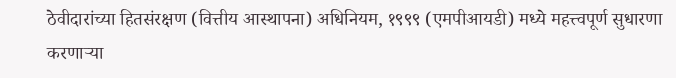ठेवीदारांच्या हितसंरक्षण (वित्तीय आस्थापना) अधिनियम, १९९९ (एमपीआयडी) मध्ये महत्त्वपूर्ण सुधारणा करणाऱ्या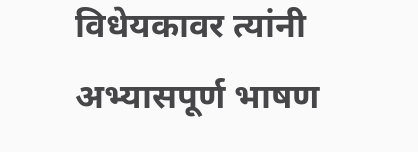विधेयकावर त्यांनी अभ्यासपूर्ण भाषण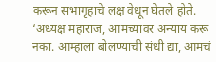करून सभागृहाचे लक्ष वेधून घेतले होते. ‘अध्यक्ष महाराज, आमच्यावर अन्याय करू नका. आम्हाला बोलण्याची संधी द्या, आमचं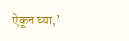ऐकून घ्या,’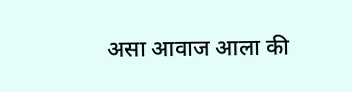असा आवाज आला की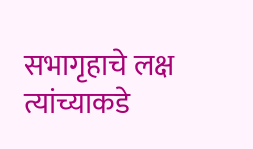सभागृहाचे लक्ष त्यांच्याकडे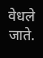वेधले जाते.